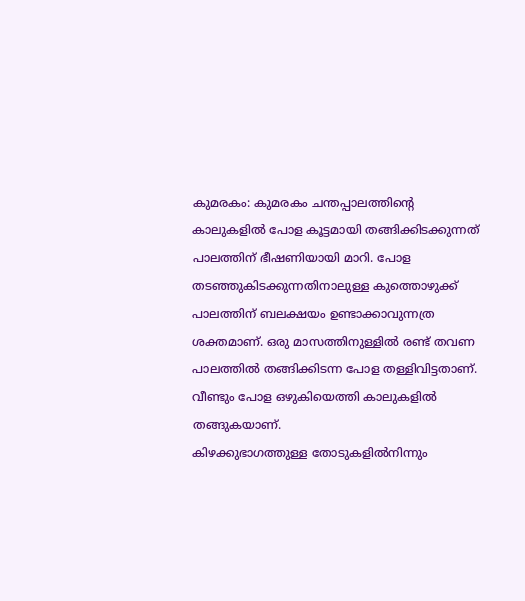കുമരകം: കുമരകം ചന്തപ്പാലത്തിന്റെ കാലുകളിൽ പോള കൂട്ടമായി തങ്ങിക്കിടക്കുന്നത് പാലത്തിന് ഭീഷണിയായി മാറി. പോള തടഞ്ഞുകിടക്കുന്നതിനാലുള്ള കുത്തൊഴുക്ക് പാലത്തിന് ബലക്ഷയം ഉണ്ടാക്കാവുന്നത്ര ശക്തമാണ്. ഒരു മാസത്തിനുള്ളിൽ രണ്ട് തവണ പാലത്തിൽ തങ്ങിക്കിടന്ന പോള തള്ളിവിട്ടതാണ്. വീണ്ടും പോള ഒഴുകിയെത്തി കാലുകളിൽ തങ്ങുകയാണ്.
കിഴക്കുഭാഗത്തുള്ള തോടുകളിൽനിന്നും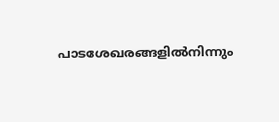പാടശേഖരങ്ങളിൽനിന്നും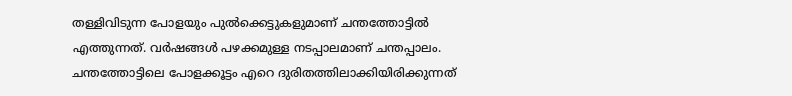തള്ളിവിടുന്ന പോളയും പുൽക്കെട്ടുകളുമാണ് ചന്തത്തോട്ടിൽ എത്തുന്നത്. വർഷങ്ങൾ പഴക്കമുള്ള നടപ്പാലമാണ് ചന്തപ്പാലം. ചന്തത്തോട്ടിലെ പോളക്കൂട്ടം എറെ ദുരിതത്തിലാക്കിയിരിക്കുന്നത്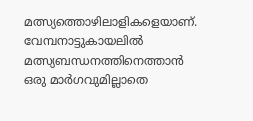മത്സ്യത്തൊഴിലാളികളെയാണ്. വേമ്പനാട്ടുകായലിൽ മത്സ്യബന്ധനത്തിനെത്താൻ ഒരു മാർഗവുമില്ലാതെ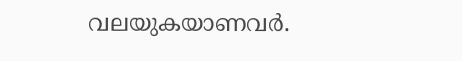വലയുകയാണവർ.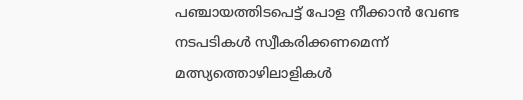പഞ്ചായത്തിടപെട്ട് പോള നീക്കാൻ വേണ്ട നടപടികൾ സ്വീകരിക്കണമെന്ന് മത്സ്യത്തൊഴിലാളികൾ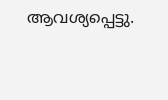ആവശ്യപ്പെട്ടു.